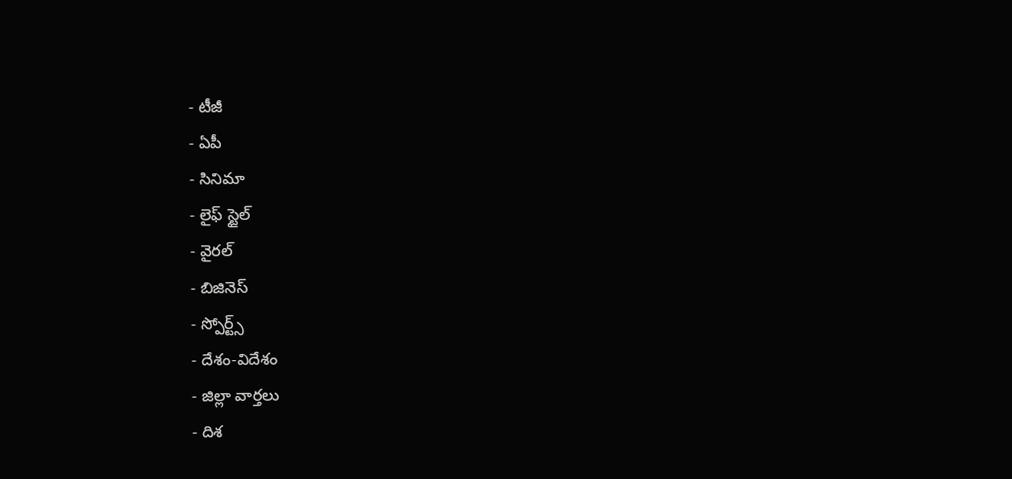- టీజీ
- ఏపీ
- సినిమా
- లైఫ్ స్టైల్
- వైరల్
- బిజినెస్
- స్పోర్ట్స్
- దేశం-విదేశం
- జిల్లా వార్తలు
- దిశ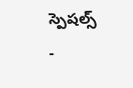స్పెషల్స్
-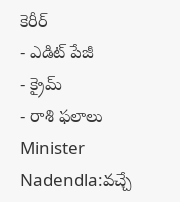కెరీర్
- ఎడిట్ పేజీ
- క్రైమ్
- రాశి ఫలాలు
Minister Nadendla:వచ్చే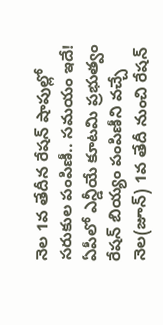నెల 1వ తేదీన రేషన్ షాపుల్లో సరుకుల పంపిణీ.. సమయం ఇదే!
ఏపీలో ఎన్డీయే కూటమి ప్రభుత్వం రేషన్ బియ్యం పంపిణీని వచ్చే నెల(జూన్) 1వ తేదీ నుంచి రేషన్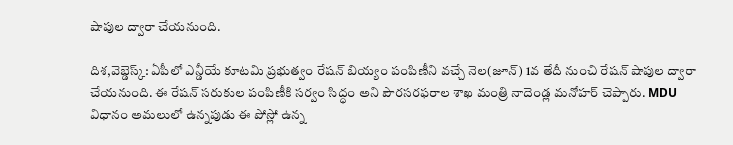షాపుల ద్వారా చేయనుంది.

దిశ,వెబ్డెస్క్: ఏపీలో ఎన్డీయే కూటమి ప్రభుత్వం రేషన్ బియ్యం పంపిణీని వచ్చే నెల(జూన్) 1వ తేదీ నుంచి రేషన్ షాపుల ద్వారా చేయనుంది. ఈ రేషన్ సరుకుల పంపిణీకి సర్వం సిద్ధం అని పౌరసరఫరాల శాఖ మంత్రి నాదెండ్ల మనోహర్ చెప్పారు. MDU విధానం అమలులో ఉన్నపుడు ఈ పోస్లో ఉన్న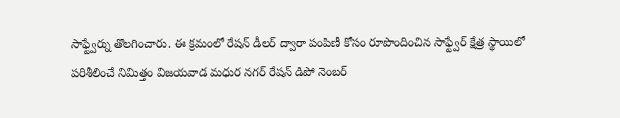సాఫ్ట్వేర్ను తొలగించారు. ఈ క్రమంలో రేషన్ డీలర్ ద్వారా పంపిణీ కోసం రూపొందించిన సాఫ్ట్వేర్ క్షేత్ర స్థాయిలో పరిశీలించే నిమిత్తం విజయవాడ మధుర నగర్ రేషన్ డిపో నెంబర్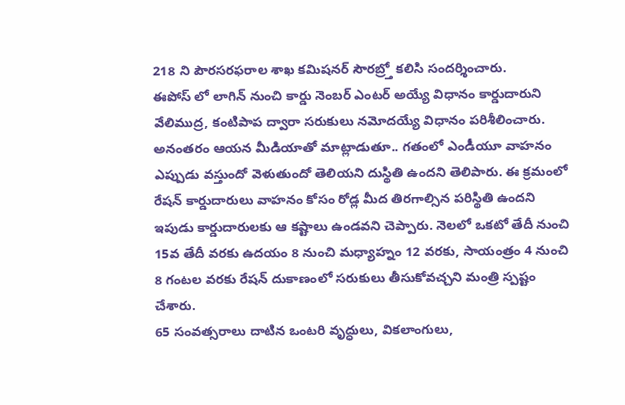218 ని పౌరసరఫరాల శాఖ కమిషనర్ సౌరబ్ర్తో కలిసి సందర్శించారు.
ఈపోస్ లో లాగిన్ నుంచి కార్డు నెంబర్ ఎంటర్ అయ్యే విధానం కార్డుదారుని వేలిముద్ర, కంటిపాప ద్వారా సరుకులు నమోదయ్యే విధానం పరిశీలించారు. అనంతరం ఆయన మీడియాతో మాట్లాడుతూ.. గతంలో ఎండీయూ వాహనం ఎప్పుడు వస్తుందో వెళుతుందో తెలియని దుస్థితి ఉందని తెలిపారు. ఈ క్రమంలో రేషన్ కార్డుదారులు వాహనం కోసం రోడ్ల మీద తిరగాల్సిన పరిస్థితి ఉందని ఇపుడు కార్డుదారులకు ఆ కష్టాలు ఉండవని చెప్పారు. నెలలో ఒకటో తేదీ నుంచి 15వ తేదీ వరకు ఉదయం 8 నుంచి మధ్యాహ్నం 12 వరకు, సాయంత్రం 4 నుంచి 8 గంటల వరకు రేషన్ దుకాణంలో సరుకులు తీసుకోవచ్చని మంత్రి స్పష్టం చేశారు.
65 సంవత్సరాలు దాటిన ఒంటరి వృద్ధులు, వికలాంగులు,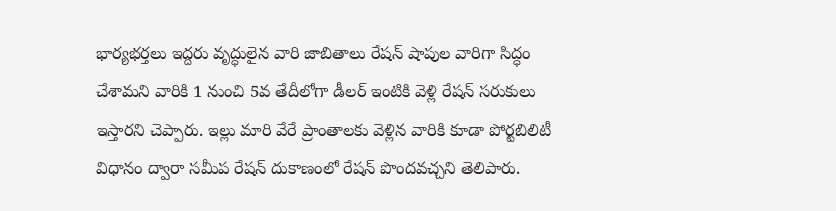భార్యభర్తలు ఇద్దరు వృద్ధులైన వారి జాబితాలు రేషన్ షాపుల వారిగా సిద్ధం చేశామని వారికి 1 నుంచి 5వ తేదీలోగా డీలర్ ఇంటికి వెళ్లి రేషన్ సరుకులు ఇస్తారని చెప్పారు. ఇల్లు మారి వేరే ప్రాంతాలకు వెళ్లిన వారికి కూడా పోర్టబిలిటీ విధానం ద్వారా సమీప రేషన్ దుకాణంలో రేషన్ పొందవచ్చని తెలిపారు.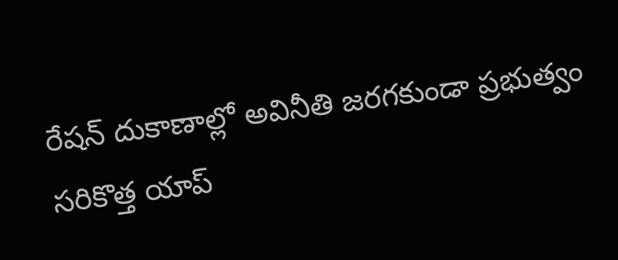రేషన్ దుకాణాల్లో అవినీతి జరగకుండా ప్రభుత్వం సరికొత్త యాప్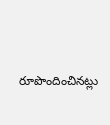రూపొందించినట్లు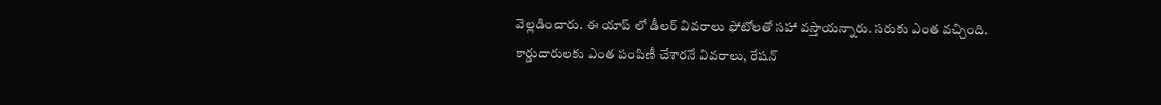వెల్లడించారు. ఈ యాప్ లో డీలర్ వివరాలు ఫోటోలతో సహా వస్తాయన్నారు. సరుకు ఎంత వచ్చింది. కార్డుదారులకు ఎంత పంపిణీ చేశారనే వివరాలు, రేషన్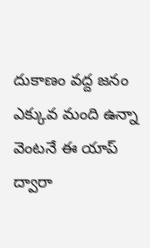దుకాణం వద్ద జనం ఎక్కువ మంది ఉన్నా వెంటనే ఈ యాప్ ద్వారా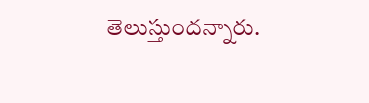తెలుస్తుందన్నారు.